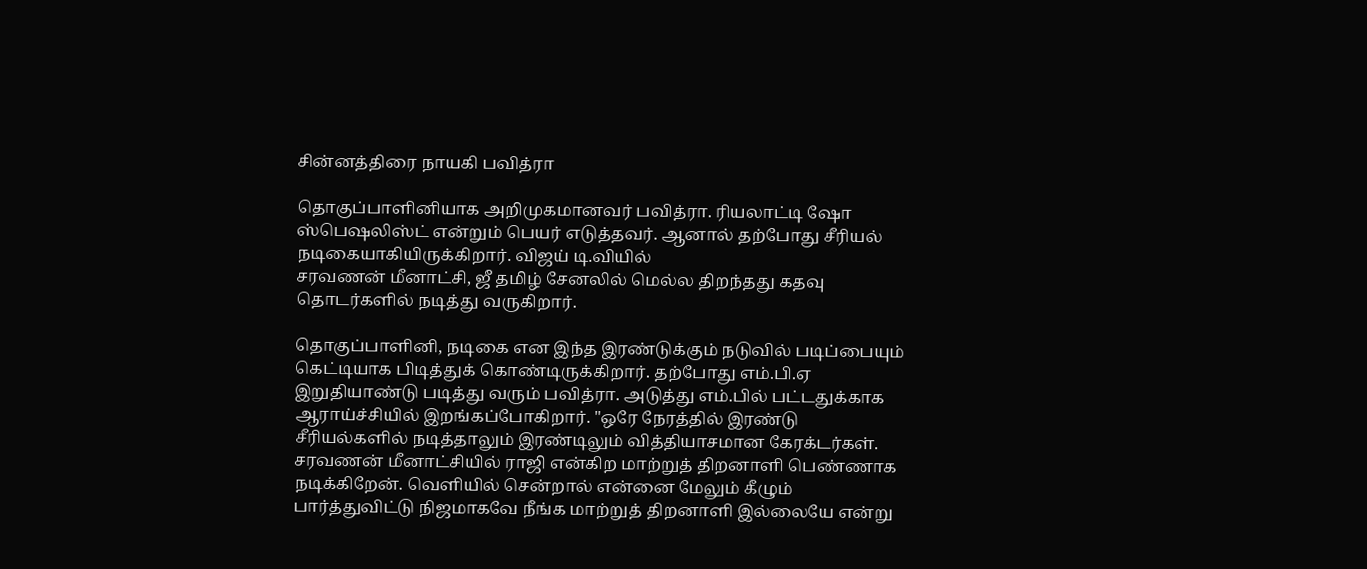சின்னத்திரை நாயகி பவித்ரா

தொகுப்பாளினியாக அறிமுகமானவர் பவித்ரா. ரியலாட்டி ஷோ ஸ்பெஷலிஸ்ட் என்றும் பெயர் எடுத்தவர். ஆனால் தற்போது சீரியல் நடிகையாகியிருக்கிறார். விஜய் டி.வியில்
சரவணன் மீனாட்சி, ஜீ தமிழ் சேனலில் மெல்ல திறந்தது கதவு தொடர்களில் நடித்து வருகிறார்.

தொகுப்பாளினி, நடிகை என இந்த இரண்டுக்கும் நடுவில் படிப்பையும் கெட்டியாக பிடித்துக் கொண்டிருக்கிறார். தற்போது எம்.பி.ஏ இறுதியாண்டு படித்து வரும் பவித்ரா. அடுத்து எம்.பில் பட்டதுக்காக ஆராய்ச்சியில் இறங்கப்போகிறார். "ஒரே நேரத்தில் இரண்டு சீரியல்களில் நடித்தாலும் இரண்டிலும் வித்தியாசமான கேரக்டர்கள். சரவணன் மீனாட்சியில் ராஜி என்கிற மாற்றுத் திறனாளி பெண்ணாக நடிக்கிறேன். வெளியில் சென்றால் என்னை மேலும் கீழும் பார்த்துவிட்டு நிஜமாகவே நீங்க மாற்றுத் திறனாளி இல்லையே என்று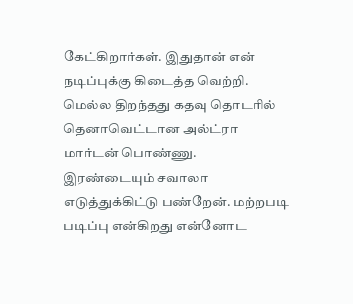கேட்கிறார்கள். இதுதான் என் நடிப்புக்கு கிடைத்த வெற்றி. மெல்ல திறந்தது கதவு தொடரில் தெனாவெட்டான அல்ட்ரா மார்டன் பொண்ணு. இரண்டையும் சவாலா எடுத்துக்கிட்டு பண்றேன். மற்றபடி படிப்பு என்கிறது என்னோட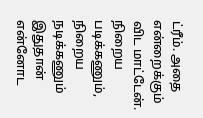ட்ரீம். அதை என்றைக்கும் விட மாட்டேன். நிறைய படிக்கணும், நிறைய நடிக்கணும் இதுதான் என்னோட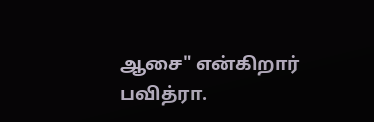ஆசை" என்கிறார் பவித்ரா.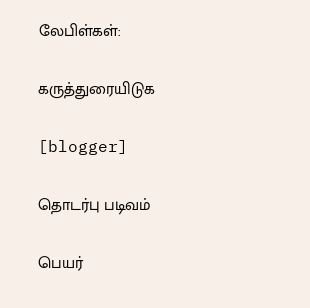லேபிள்கள்:

கருத்துரையிடுக

[blogger]

தொடர்பு படிவம்

பெயர்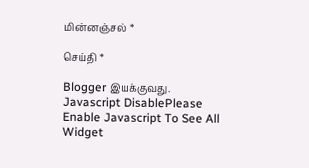மின்னஞ்சல் *

செய்தி *

Blogger இயக்குவது.
Javascript DisablePlease Enable Javascript To See All Widget